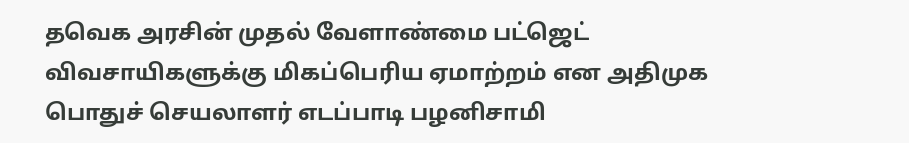தவெக அரசின் முதல் வேளாண்மை பட்ஜெட் விவசாயிகளுக்கு மிகப்பெரிய ஏமாற்றம் என அதிமுக பொதுச் செயலாளர் எடப்பாடி பழனிசாமி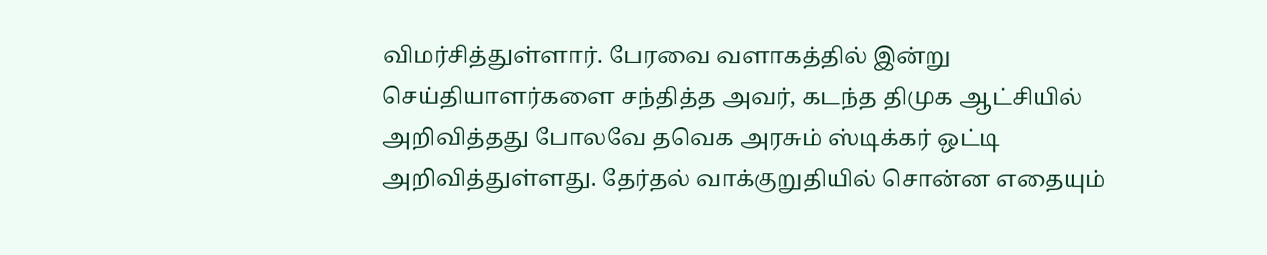விமர்சித்துள்ளார். பேரவை வளாகத்தில் இன்று செய்தியாளர்களை சந்தித்த அவர், கடந்த திமுக ஆட்சியில் அறிவித்தது போலவே தவெக அரசும் ஸ்டிக்கர் ஒட்டி அறிவித்துள்ளது. தேர்தல் வாக்குறுதியில் சொன்ன எதையும்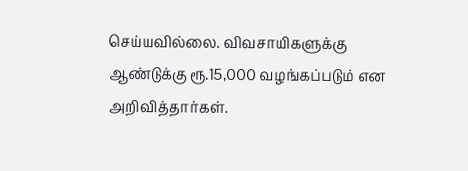செய்யவில்லை. விவசாயிகளுக்கு ஆண்டுக்கு ரூ.15,000 வழங்கப்படும் என அறிவித்தார்கள்.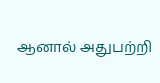ஆனால் அதுபற்றி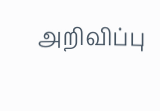அறிவிப்பு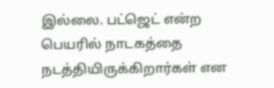இல்லை. பட்ஜெட் என்ற பெயரில் நாடகத்தை நடத்தியிருக்கிறார்கள் என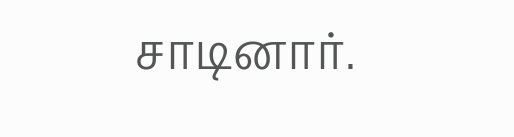சாடினார்.